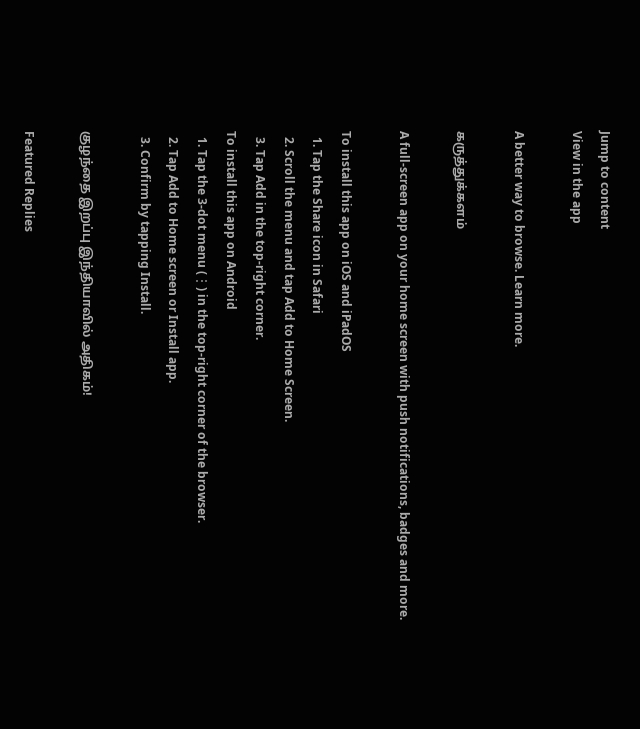Jump to content
View in the app

A better way to browse. Learn more.

கருத்துக்களம்

A full-screen app on your home screen with push notifications, badges and more.

To install this app on iOS and iPadOS
  1. Tap the Share icon in Safari
  2. Scroll the menu and tap Add to Home Screen.
  3. Tap Add in the top-right corner.
To install this app on Android
  1. Tap the 3-dot menu (⋮) in the top-right corner of the browser.
  2. Tap Add to Home screen or Install app.
  3. Confirm by tapping Install.

குழந்தை இறப்பு இந்தியாவில் அதிகம்!

Featured Replies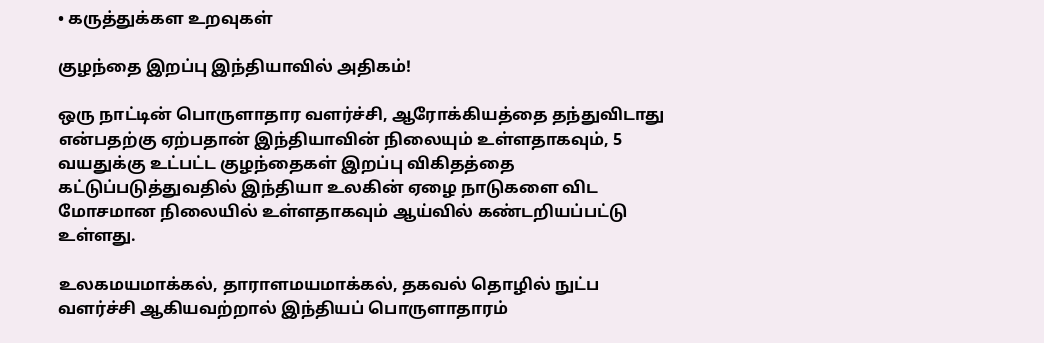• கருத்துக்கள உறவுகள்

குழந்தை இறப்பு இந்தியாவில் அதிகம்!

ஒரு நாட்டின் பொருளாதார வளர்ச்சி, ஆரோக்கியத்தை தந்துவிடாது என்பதற்கு ஏற்பதான் இந்தியாவின் நிலையும் உள்ளதாகவும், 5 வயதுக்கு உட்பட்ட குழந்தைகள் இறப்பு விகிதத்தை கட்டுப்படுத்துவதில் இந்தியா உலகின் ஏழை நாடுகளை விட மோசமான நிலையில் உள்ளதாகவு‌ம் ஆய்வில் கண்டறியப்பட்டு உள்ளது.

உலகமயமாக்கல், தாராளமயமாக்கல், தகவல் தொழில் நுட்ப வளர்ச்சி ஆகியவற்றால் இந்திய‌ப் பொருளாதாரம்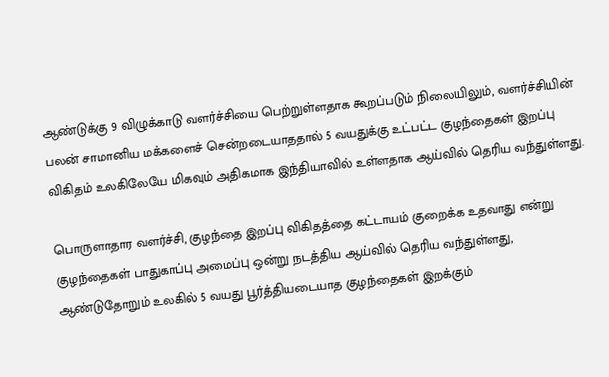ஆண்டுக்கு 9 விழுக்காடு வளர்ச்சியை பெற்றுள்ளதாக கூறப்படும் நிலையிலும், வளர்ச்சியின் பலன் சாமானிய மக்களைச் சென்றடையாததால் 5 வயதுக்கு உட்பட்ட குழந்தைகள் இறப்பு விகிதம் உலகிலேயே மிகவும் அதிகமாக இந்தியாவில் உள்ளதாக ஆய்வில் தெரிய வந்துள்ளது.

பொருளாதார வளர்ச்சி, குழந்தை இறப்பு விகிதத்தை கட்டாயம் குறைக்க உதவாது என்று குழந்தைகள் பாதுகாப்பு அமைப்பு ஒன்று நடத்திய ஆய்வில் தெரிய வந்துள்ளது, ஆண்டுதோறும் உலகில் 5 வயது பூர்த்தியடையாத குழந்தைகள் இறக்கும்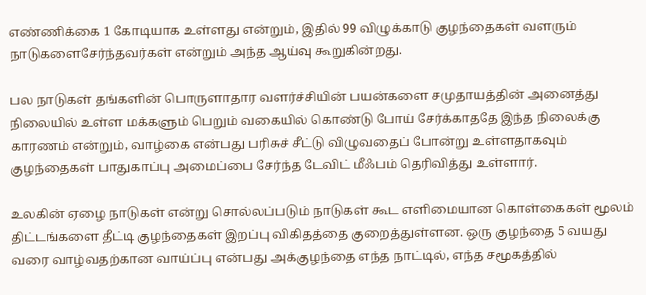எண்ணிக்கை 1 கோடியாக உள்ளது என்றும், இதில் 99 விழுக்காடு குழந்தைகள் வளரும் நாடுகளைசேர்ந்தவர்கள் என்றும் அந்த ஆய்வு கூறுகின்றது.

பல நாடுகள் தங்களின் பொருளாதார வளர்ச்சியின் பயன்களை சமுதாயத்தின் அனைத்து நிலையில் உள்ள மக்களும் பெறும் வகையில் கொண்டு போய் சேர்க்காததே இந்த நிலைக்கு காரணம் என்றும், வாழ்கை என்பது பரிசுச் சீட்டு விழுவதைப் போன்று உள்ளதாகவும் குழந்தைகள் பாதுகாப்பு அமைப்பை சேர்ந்த டேவிட் மீஃபம் தெரிவித்து உள்ளார்.

உலகின் ஏழை நாடுகள் என்று சொல்லப்படும் நாடுகள் கூட எளிமையான கொள்கைகள் மூலம் திட்டங்களை தீட்டி குழந்தைகள் இறப்பு விகிதத்தை குறைத்துள்ளன. ஒரு குழந்தை 5 வயது வரை வாழ்வதற்கான வாய்ப்பு என்பது அக்குழந்தை எந்த நாட்டில், எந்த சமூகத்தில்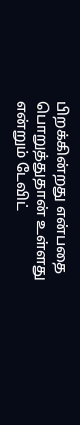பிறக்கின்றது என்பதை பொறுத்துதான் உள்ளது என்றும் டேவிட்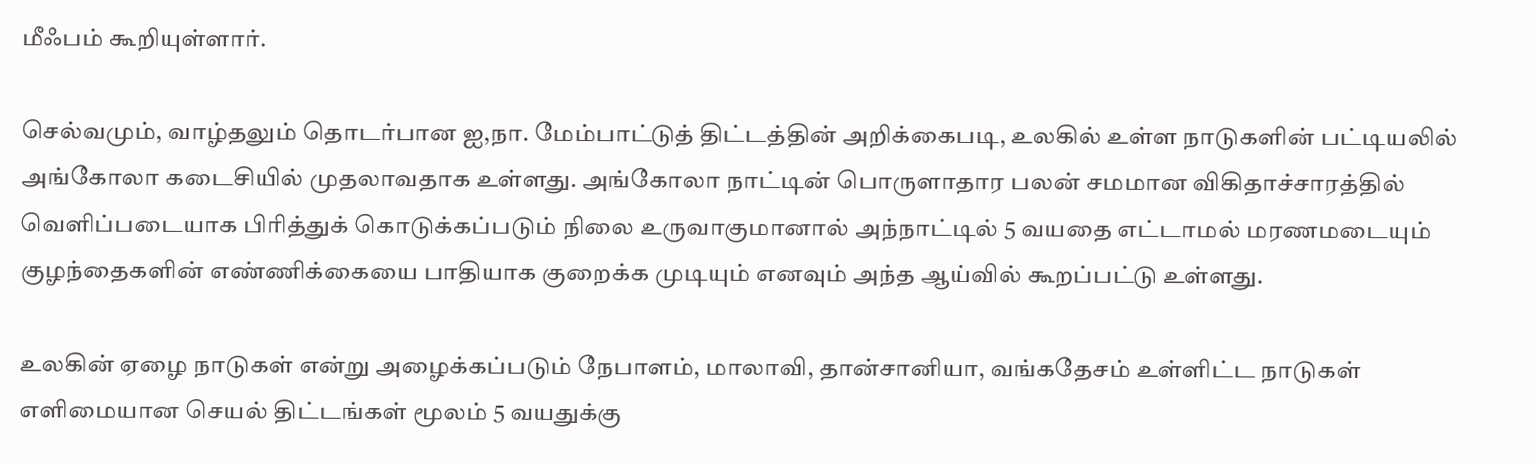மீஃபம் கூறியுள்ளார்.

செல்வமும், வாழ்தலும் தொடர்பான ஐ,நா. மேம்பாட்டுத் திட்டத்தின் அறிக்கைபடி, உலகில் உள்ள நாடுகளின் பட்டியலில் அங்கோலா கடைசியில் முதலாவதாக உள்ளது. அங்கோலா நாட்டின் பொருளாதார பலன் சமமான விகிதாச்சாரத்தில் வெளிப்படையாக பிரித்துக் கொடுக்கப்படும் நிலை உருவாகுமானால் அந்நாட்டில் 5 வயதை எட்டாமல் மரணமடையும் குழந்தைகளின் எண்ணிக்கையை பாதியாக குறைக்க முடியும் எனவும் அந்த ஆய்வில் கூறப்பட்டு உள்ளது.

உலகின் ஏழை நாடுகள் என்று அழைக்கப்படும் நேபாளம், மாலாவி, தான்சானியா, வங்கதேசம் உள்ளிட்ட நாடுகள் எளிமையான செயல் திட்டங்கள் மூலம் 5 வயதுக்கு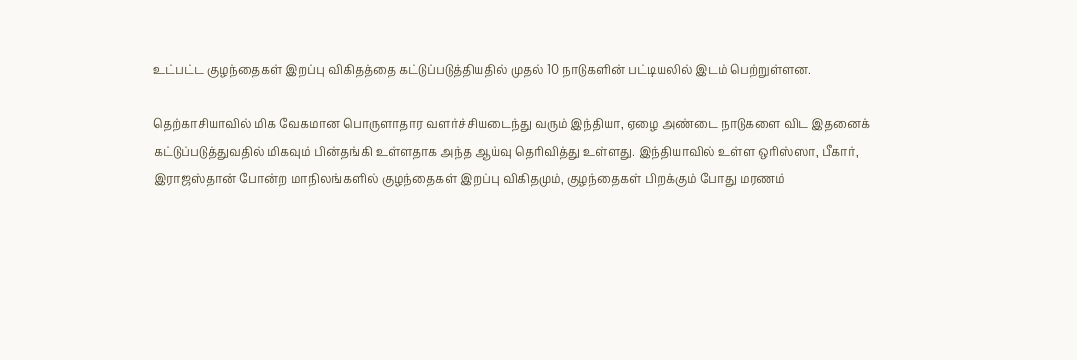உட்பட்ட குழந்தைகள் இறப்பு விகிதத்தை கட்டுப்படுத்தியதில் முதல் 10 நாடுகளின் பட்டியலில் இடம் பெற்றுள்ளன.

தெற்காசியாவில் மிக வேகமான பொருளாதார வளர்ச்சியடைந்து வரும் இந்தியா, ஏழை அண்டை நாடுகளை விட இதனைக் கட்டுப்படுத்துவதில் மிகவும் பின்தங்கி உள்ளதாக அந்த ஆய்வு தெரிவித்து உள்ளது. இந்தியாவில் உள்ள ஒரிஸ்ஸா, பீகார், இராஜஸ்தான் போன்ற மாநிலங்களில் குழந்தைகள் இறப்பு விகிதமும், குழந்தைகள் பிறக்கும் போது மரணம்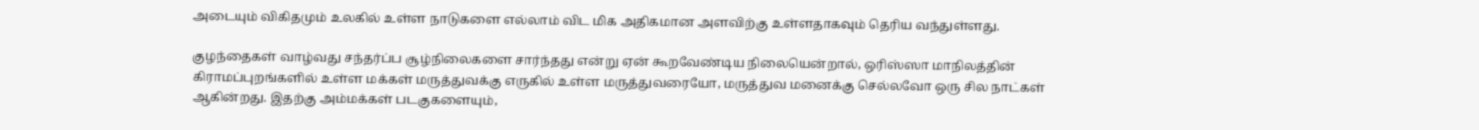அடையும் விகிதமும் உலகில் உள்ள நாடுகளை எல்லாம் விட மிக அதிகமான அளவிற்கு உள்ளதாகவும் தெரிய வந்துள்ளது.

குழந்தைகள் வாழ்வது சந்தர்ப்ப சூழ்நிலைகளை சார்ந்தது என்று ஏன் கூறவேண்டிய நிலையென்றால், ஒரிஸ்ஸா மாநிலத்தின் கிராமப்புறங்களில் உள்ள மக்கள் மருத்துவக்கு எருகில் உள்ள மருத்துவரையோ, மருத்துவ மனைக்கு செல்லவோ ஒரு சில நாட்கள் ஆகின்றது. இதற்கு அம்மக்கள் படகுகளையும்,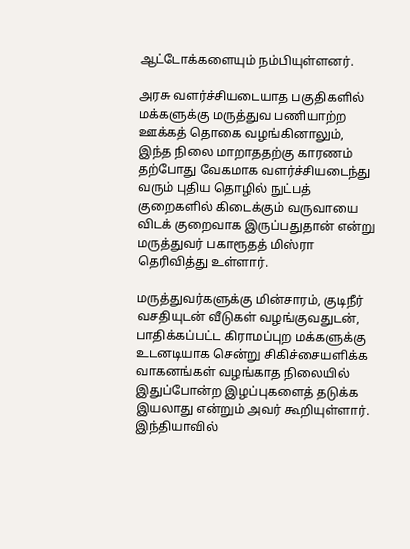ஆட்டோக்களையும் நம்பியுள்ளனர்.

அரசு வளர்ச்சியடையாத பகுதிகளில் மக்களுக்கு மருத்துவ பணியாற்ற ஊக்கத் தொகை வழங்கினாலும், இந்த நிலை மாறாததற்கு காரணம் தற்போது வேகமாக வளர்ச்சியடைந்து வரும் புதிய தொழில் நுட்பத் குறைகளில் கிடைக்கும் வருவாயை விடக் குறைவாக இருப்பதுதான் என்று மருத்துவர் பகாரூதத் மிஸ்ரா தெரிவித்து உள்ளார்.

மருத்துவர்களுக்கு மின்சாரம், குடிநீர் வசதியுடன் வீடுகள் வழங்குவதுடன், பாதிக்கப்பட்ட கிராமப்புற மக்களுக்கு உடனடியாக சென்று சிகிச்சையளிக்க வாகனங்கள் வழங்காத நிலையில் இதுப்போன்ற இழப்புகளைத் தடுக்க இயலாது என்றும் அவர் கூறியுள்ளார். இந்தியாவில்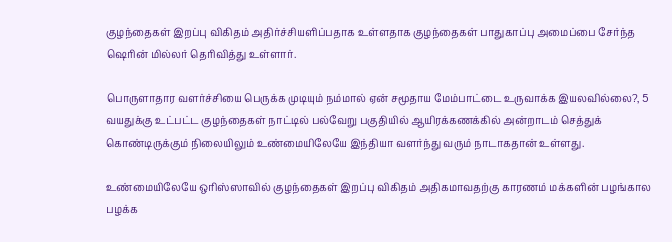குழந்தைகள் இறப்பு விகிதம் அதிர்ச்சியளிப்பதாக உள்ளதாக குழந்தைகள் பாதுகாப்பு அமைப்பை சேர்ந்த ஷெரின் மில்லர் தெரிவித்து உள்ளார்.

பொருளாதார வளர்ச்சியை பெருக்க முடியும் நம்மால் ஏன் சமூதாய மேம்பாட்டை உருவாக்க இயலவில்லை?, 5 வயதுக்கு உட்பட்ட குழந்தைகள் நாட்டில் பல்வேறு பகுதியில் ஆயிரக்கணக்கில் அன்றாடம் செத்துக் கொண்டிருக்கும் நிலையிலும் உண்மையிலேயே இந்தியா வளர்ந்து வரும் நாடாகதான் உள்ளது.

உண்மையிலேயே ஒரிஸ்ஸாவில் குழந்தைகள் இறப்பு விகிதம் அதிகமாவதற்கு காரணம் மக்களின் பழங்கால பழக்க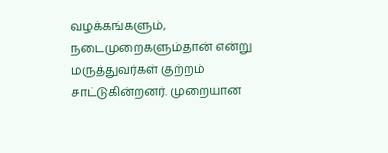வழக்கங்களும், நடைமுறைகளும்தான் என்று மருத்துவர்கள் குற்றம் சாட்டுகின்றனர். முறையான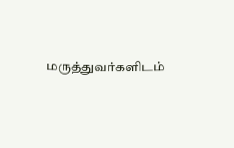மருத்துவர்களிடம்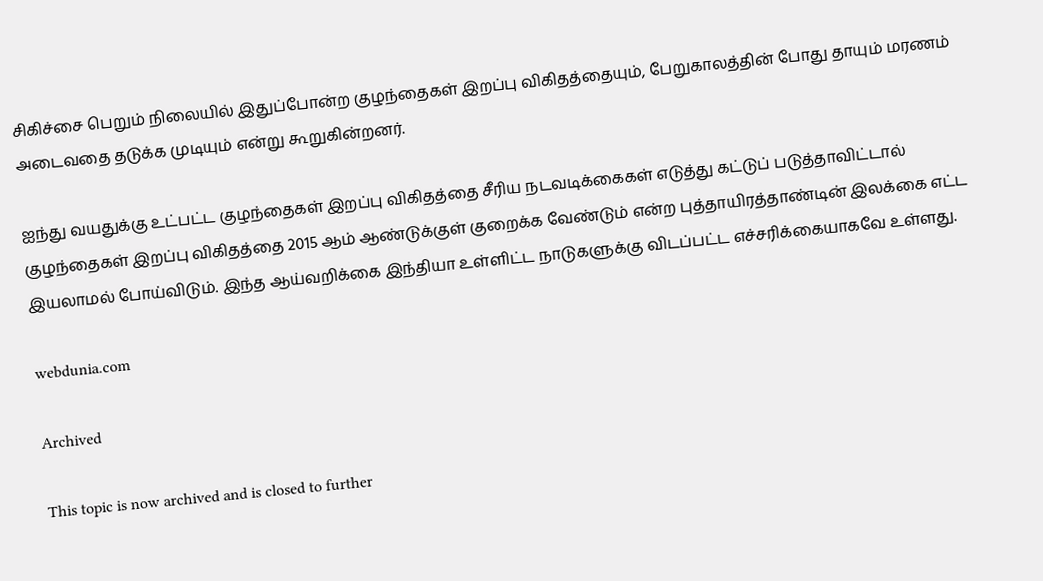சிகிச்சை பெறும் நிலையில் இதுப்போன்ற குழந்தைகள் இறப்பு விகிதத்தையும், பேறுகாலத்தின் போது தாயும் மரணம் அடைவதை தடுக்க முடியும் என்று கூறுகின்றனர்.

ஐந்து வயதுக்கு உட்பட்ட குழந்தைகள் இறப்பு விகிதத்தை சீரிய நடவடிக்கைகள் எடுத்து கட்டுப் படுத்தாவிட்டால் குழந்தைகள் இறப்பு விகிதத்தை 2015 ஆம் ஆண்டுக்குள் குறைக்க வேண்டும் என்ற புத்தாயிரத்தாண்டின் இலக்கை எட்ட இயலாமல் போய்விடும். இந்த ஆய்வறிக்கை இந்தியா உள்ளிட்ட நாடுகளுக்கு விடப்பட்ட எச்சரிக்கையாகவே உள்ளது.

webdunia.com

Archived

This topic is now archived and is closed to further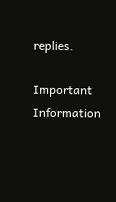replies.

Important Information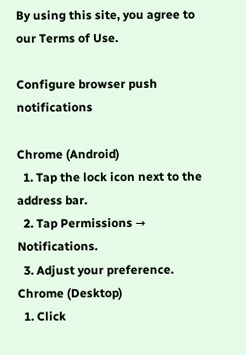By using this site, you agree to our Terms of Use.

Configure browser push notifications

Chrome (Android)
  1. Tap the lock icon next to the address bar.
  2. Tap Permissions → Notifications.
  3. Adjust your preference.
Chrome (Desktop)
  1. Click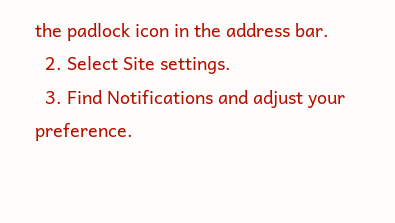the padlock icon in the address bar.
  2. Select Site settings.
  3. Find Notifications and adjust your preference.